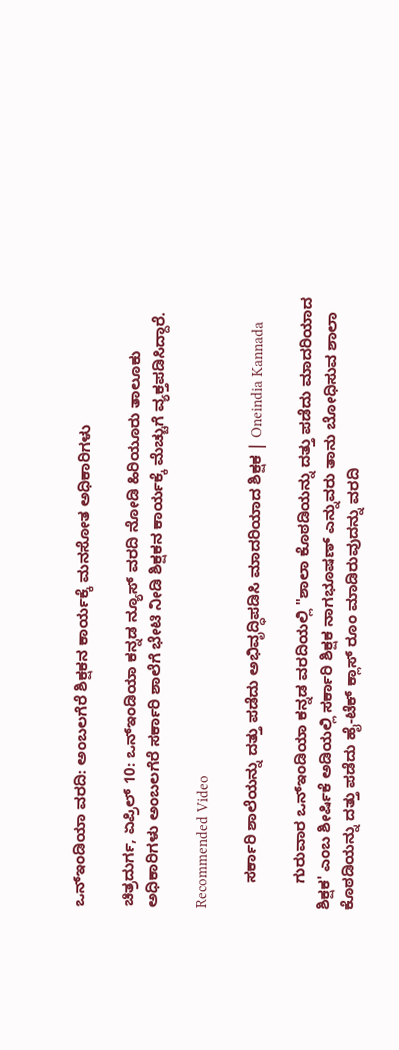ಒನ್ಇಂಡಿಯಾ ವರದಿ: ಅಂಬಲಗೆರೆ ಶಿಕ್ಷಕನ ಕಾರ್ಯಕ್ಕೆ ಮನಸೋತ ಅಧಿಕಾರಿಗಳು

ಚಿತ್ರದುರ್ಗ, ಏಪ್ರಿಲ್ 10: ಒನ್ಇಂಡಿಯಾ ಕನ್ನಡ ನ್ಯೂಸ್ ವರದಿ ನೋಡಿ ಹಿರಿಯೂರು ತಾಲೂಕು ಅಧಿಕಾರಿಗಳು ಅಂಬಲಗೆರೆ ಸರ್ಕಾರಿ ಶಾಲೆಗೆ ಭೇಟಿ ನೀಡಿ ಶಿಕ್ಷಕನ ಕಾರ್ಯಕ್ಕೆ ಮೆಚ್ಚುಗೆ ವ್ಯಕ್ತಪಡಿಸಿದ್ದಾರೆ.

Recommended Video

      ಸರ್ಕಾರಿ ಶಾಲೆಯನ್ನು ದತ್ತು ಪಡೆದು ಅಭಿವೃದ್ಧಿಪಡಿಸಿ ಮಾದರಿಯಾದ ಶಿಕ್ಷಕ | Oneindia Kannada

      ಗುರುವಾರ ಒನ್ಇಂಡಿಯಾ ಕನ್ನಡ ವರದಿಯಲ್ಲಿ "ಶಾಲಾ ಕೊಠಡಿಯನ್ನು ದತ್ತು ಪಡೆದು ಮಾದರಿಯಾದ ಶಿಕ್ಷಕ' ಎಂಬ ಶೀರ್ಷಿಕೆ ಅಡಿಯಲ್ಲಿ ಸರ್ಕಾರಿ ಶಿಕ್ಷಕ ನಾಗಭೂಷಣ್ ಎನ್ನುವರು ತಾನು ಬೋಧಿಸುವ ಶಾಲಾ ಕೊಠಡಿಯನ್ನು ದತ್ತು ಪಡೆದು ಹೈ-ಟೆಕ್ ಕ್ಲಾಸ್ ರೂಂ ಮಾಡಿರುವುದನ್ನು ವರದಿ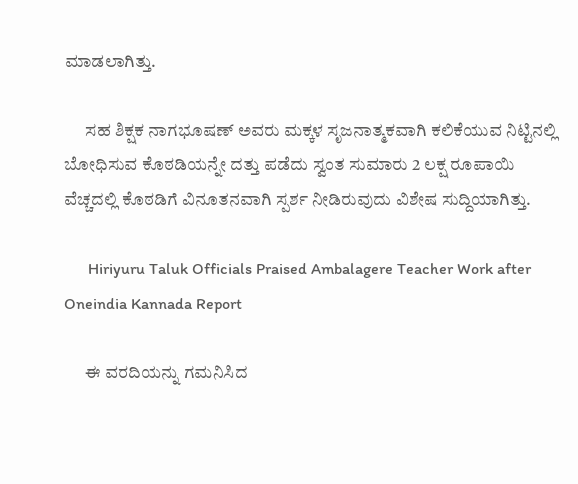ಮಾಡಲಾಗಿತ್ತು.

      ಸಹ ಶಿಕ್ಷಕ ನಾಗಭೂಷಣ್ ಅವರು ಮಕ್ಕಳ ಸೃಜನಾತ್ಮಕವಾಗಿ ಕಲಿಕೆಯುವ ನಿಟ್ಟಿನಲ್ಲಿ ಬೋಧಿಸುವ ಕೊಠಡಿಯನ್ನೇ ದತ್ತು ಪಡೆದು ಸ್ವಂತ ಸುಮಾರು 2 ಲಕ್ಷ ರೂಪಾಯಿ ವೆಚ್ಚದಲ್ಲಿ ಕೊಠಡಿಗೆ ವಿನೂತನವಾಗಿ ಸ್ಪರ್ಶ ನೀಡಿರುವುದು ವಿಶೇಷ ಸುದ್ದಿಯಾಗಿತ್ತು.

      Hiriyuru Taluk Officials Praised Ambalagere Teacher Work after Oneindia Kannada Report

      ಈ ವರದಿಯನ್ನು ಗಮನಿಸಿದ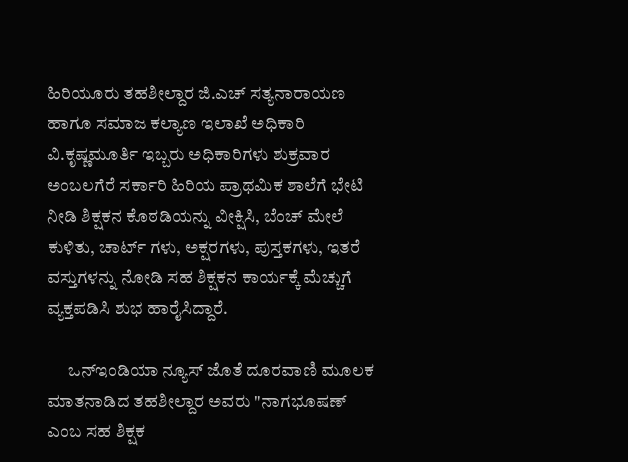ಹಿರಿಯೂರು ತಹಶೀಲ್ದಾರ ಜಿ.ಎಚ್ ಸತ್ಯನಾರಾಯಣ ಹಾಗೂ ಸಮಾಜ ಕಲ್ಯಾಣ ಇಲಾಖೆ ಅಧಿಕಾರಿ ವಿ.ಕೃಷ್ಣಮೂರ್ತಿ ಇಬ್ಬರು ಅಧಿಕಾರಿಗಳು ಶುಕ್ರವಾರ ಅಂಬಲಗೆರೆ ಸರ್ಕಾರಿ ಹಿರಿಯ ಪ್ರಾಥಮಿಕ ಶಾಲೆಗೆ ಭೇಟಿ ನೀಡಿ ಶಿಕ್ಷಕನ ಕೊಠಡಿಯನ್ನು ವೀಕ್ಷಿಸಿ, ಬೆಂಚ್ ಮೇಲೆ ಕುಳಿತು, ಚಾರ್ಟ್ ಗಳು, ಅಕ್ಷರಗಳು, ಪುಸ್ತಕಗಳು, ಇತರೆ ವಸ್ತುಗಳನ್ನು ನೋಡಿ ಸಹ ಶಿಕ್ಷಕನ ಕಾರ್ಯಕ್ಕೆ ಮೆಚ್ಚುಗೆ ವ್ಯಕ್ತಪಡಿಸಿ ಶುಭ ಹಾರೈಸಿದ್ದಾರೆ.

      ಒನ್ಇಂಡಿಯಾ ನ್ಯೂಸ್ ಜೊತೆ ದೂರವಾಣಿ ಮೂಲಕ ಮಾತನಾಡಿದ ತಹಶೀಲ್ದಾರ ಅವರು "ನಾಗಭೂಷಣ್ ಎಂಬ ಸಹ ಶಿಕ್ಷಕ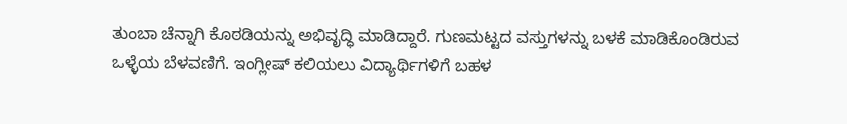ತುಂಬಾ ಚೆನ್ನಾಗಿ ಕೊಠಡಿಯನ್ನು ಅಭಿವೃದ್ಧಿ ಮಾಡಿದ್ದಾರೆ. ಗುಣಮಟ್ಟದ ವಸ್ತುಗಳನ್ನು ಬಳಕೆ ಮಾಡಿಕೊಂಡಿರುವ ಒಳ್ಳೆಯ ಬೆಳವಣಿಗೆ. ಇಂಗ್ಲೀಷ್ ಕಲಿಯಲು ವಿದ್ಯಾರ್ಥಿಗಳಿಗೆ ಬಹಳ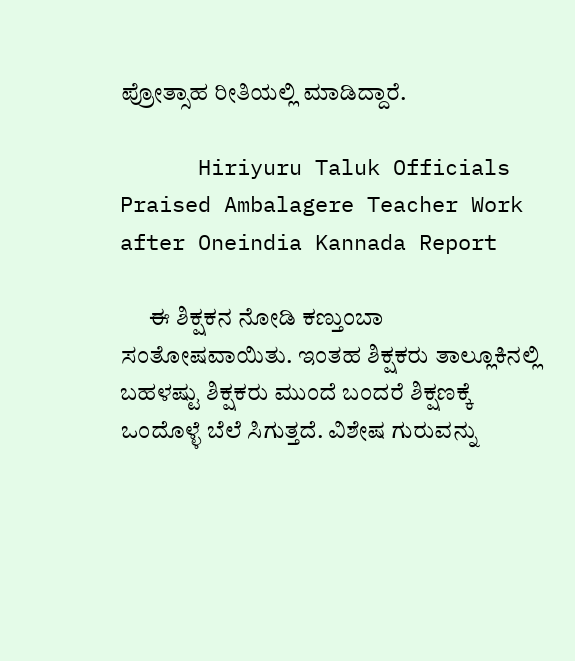ಪ್ರೋತ್ಸಾಹ ರೀತಿಯಲ್ಲಿ ಮಾಡಿದ್ದಾರೆ.

      Hiriyuru Taluk Officials Praised Ambalagere Teacher Work after Oneindia Kannada Report

      ಈ ಶಿಕ್ಷಕನ ನೋಡಿ ಕಣ್ತುಂಬಾ ಸಂತೋಷವಾಯಿತು. ಇಂತಹ ಶಿಕ್ಷಕರು ತಾಲ್ಲೂಕಿನಲ್ಲಿ ಬಹಳಷ್ಟು ಶಿಕ್ಷಕರು ಮುಂದೆ ಬಂದರೆ ಶಿಕ್ಷಣಕ್ಕೆ ಒಂದೊಳ್ಳೆ ಬೆಲೆ ಸಿಗುತ್ತದೆ. ವಿಶೇಷ ಗುರುವನ್ನು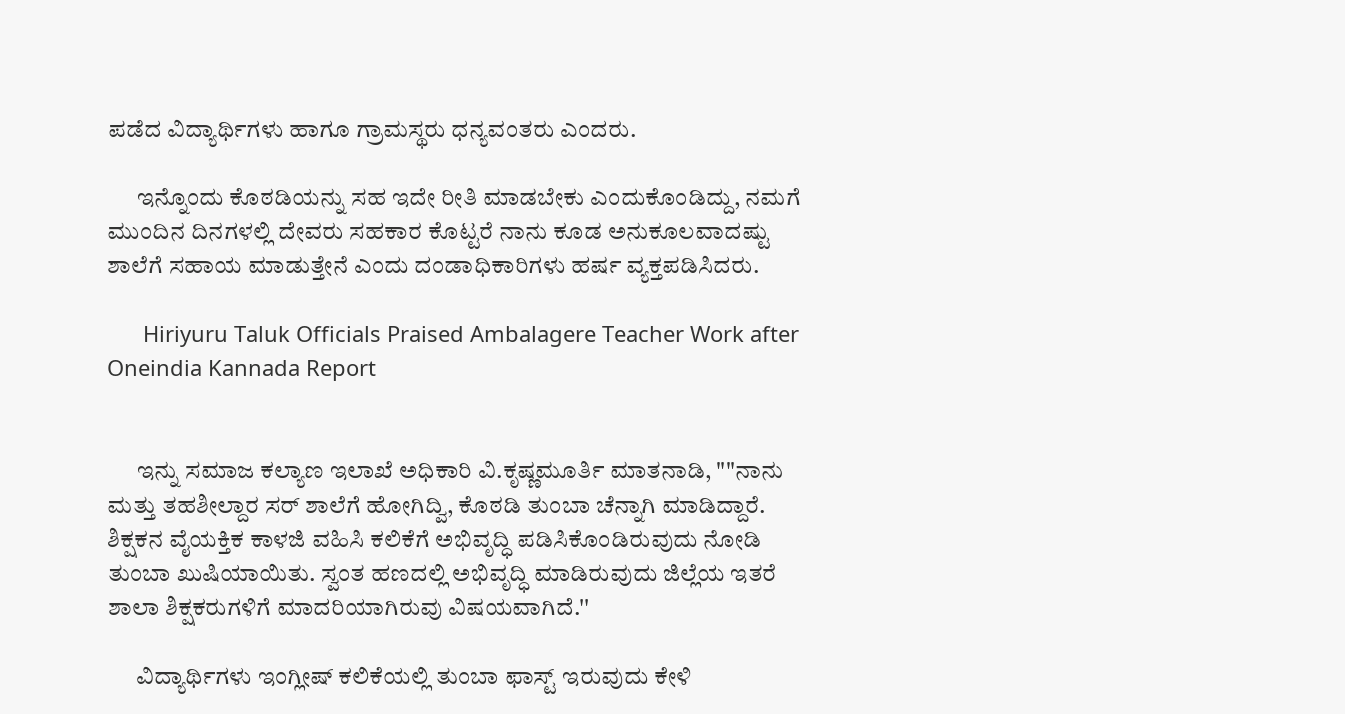ಪಡೆದ ವಿದ್ಯಾರ್ಥಿಗಳು ಹಾಗೂ ಗ್ರಾಮಸ್ಥರು ಧನ್ಯವಂತರು ಎಂದರು.

      ಇನ್ನೊಂದು ಕೊಠಡಿಯನ್ನು ಸಹ ಇದೇ ರೀತಿ ಮಾಡಬೇಕು ಎಂದುಕೊಂಡಿದ್ದು, ನಮಗೆ ಮುಂದಿನ ದಿನಗಳಲ್ಲಿ ದೇವರು ಸಹಕಾರ ಕೊಟ್ಟರೆ ನಾನು ಕೂಡ ಅನುಕೂಲವಾದಷ್ಟು ಶಾಲೆಗೆ ಸಹಾಯ ಮಾಡುತ್ತೇನೆ ಎಂದು ದಂಡಾಧಿಕಾರಿಗಳು ಹರ್ಷ ವ್ಯಕ್ತಪಡಿಸಿದರು.

      Hiriyuru Taluk Officials Praised Ambalagere Teacher Work after Oneindia Kannada Report


      ಇನ್ನು ಸಮಾಜ ಕಲ್ಯಾಣ ಇಲಾಖೆ ಅಧಿಕಾರಿ ವಿ.ಕೃಷ್ಣಮೂರ್ತಿ ಮಾತನಾಡಿ, ""ನಾನು ಮತ್ತು ತಹಶೀಲ್ದಾರ ಸರ್ ಶಾಲೆಗೆ ಹೋಗಿದ್ವಿ, ಕೊಠಡಿ ತುಂಬಾ ಚೆನ್ನಾಗಿ ಮಾಡಿದ್ದಾರೆ. ಶಿಕ್ಷಕನ ವೈಯಕ್ತಿಕ ಕಾಳಜಿ ವಹಿಸಿ ಕಲಿಕೆಗೆ ಅಭಿವೃದ್ಧಿ ಪಡಿಸಿಕೊಂಡಿರುವುದು ನೋಡಿ ತುಂಬಾ ಖುಷಿಯಾಯಿತು. ಸ್ವಂತ ಹಣದಲ್ಲಿ ಅಭಿವೃದ್ಧಿ ಮಾಡಿರುವುದು ಜಿಲ್ಲೆಯ ಇತರೆ ಶಾಲಾ ಶಿಕ್ಷಕರುಗಳಿಗೆ ಮಾದರಿಯಾಗಿರುವು ವಿಷಯವಾಗಿದೆ.''

      ವಿದ್ಯಾರ್ಥಿಗಳು ಇಂಗ್ಲೀಷ್ ಕಲಿಕೆಯಲ್ಲಿ ತುಂಬಾ ಫಾಸ್ಟ್ ಇರುವುದು ಕೇಳಿ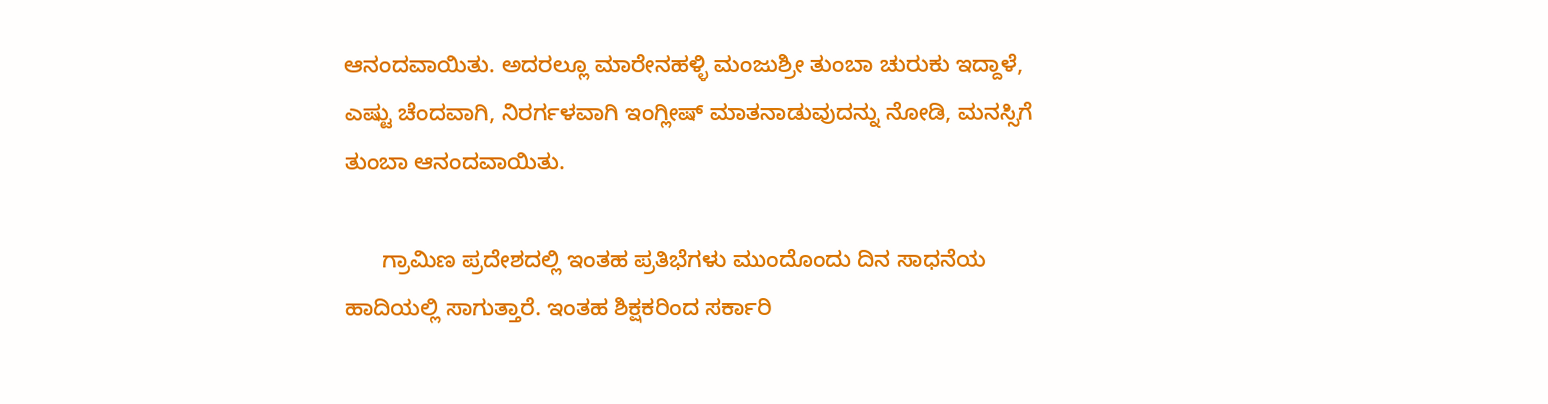ಆನಂದವಾಯಿತು. ಅದರಲ್ಲೂ ಮಾರೇನಹಳ್ಳಿ ಮಂಜುಶ್ರೀ ತುಂಬಾ ಚುರುಕು ಇದ್ದಾಳೆ, ಎಷ್ಟು ಚೆಂದವಾಗಿ, ನಿರರ್ಗಳವಾಗಿ ಇಂಗ್ಲೀಷ್ ಮಾತನಾಡುವುದನ್ನು ನೋಡಿ, ಮನಸ್ಸಿಗೆ ತುಂಬಾ ಆನಂದವಾಯಿತು.

      ಗ್ರಾಮಿಣ ಪ್ರದೇಶದಲ್ಲಿ ಇಂತಹ ಪ್ರತಿಭೆಗಳು ಮುಂದೊಂದು ದಿನ ಸಾಧನೆಯ ಹಾದಿಯಲ್ಲಿ ಸಾಗುತ್ತಾರೆ. ಇಂತಹ ಶಿಕ್ಷಕರಿಂದ ಸರ್ಕಾರಿ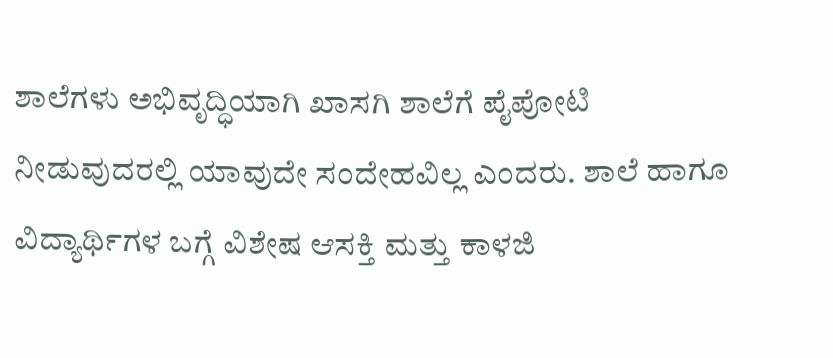ಶಾಲೆಗಳು ಅಭಿವೃದ್ಧಿಯಾಗಿ ಖಾಸಗಿ ಶಾಲೆಗೆ ಪೈಪೋಟಿ ನೀಡುವುದರಲ್ಲಿ ಯಾವುದೇ ಸಂದೇಹವಿಲ್ಲ ಎಂದರು. ಶಾಲೆ ಹಾಗೂ ವಿದ್ಯಾರ್ಥಿಗಳ ಬಗ್ಗೆ ವಿಶೇಷ ಆಸಕ್ತಿ ಮತ್ತು ಕಾಳಜಿ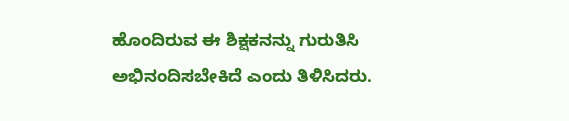ಹೊಂದಿರುವ ಈ ಶಿಕ್ಷಕನನ್ನು ಗುರುತಿಸಿ ಅಭಿನಂದಿಸಬೇಕಿದೆ ಎಂದು ತಿಳಿಸಿದರು.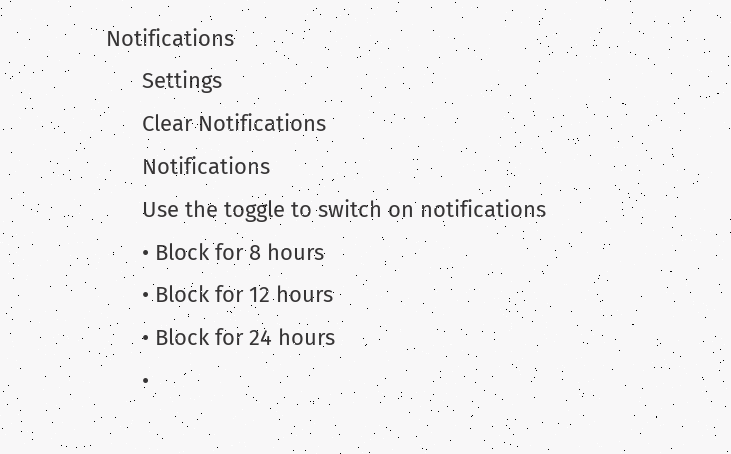Notifications
      Settings
      Clear Notifications
      Notifications
      Use the toggle to switch on notifications
      • Block for 8 hours
      • Block for 12 hours
      • Block for 24 hours
      •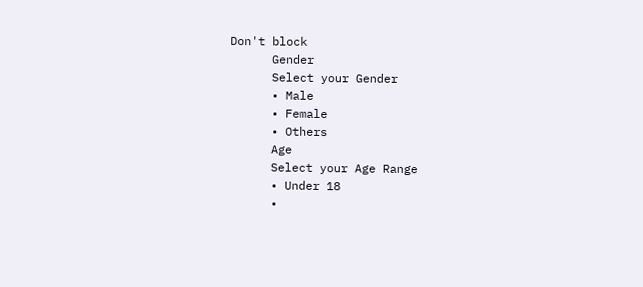Don't block
      Gender
      Select your Gender
      • Male
      • Female
      • Others
      Age
      Select your Age Range
      • Under 18
      •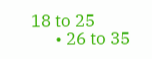18 to 25
      • 26 to 35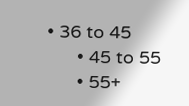• 36 to 45
      • 45 to 55
      • 55+